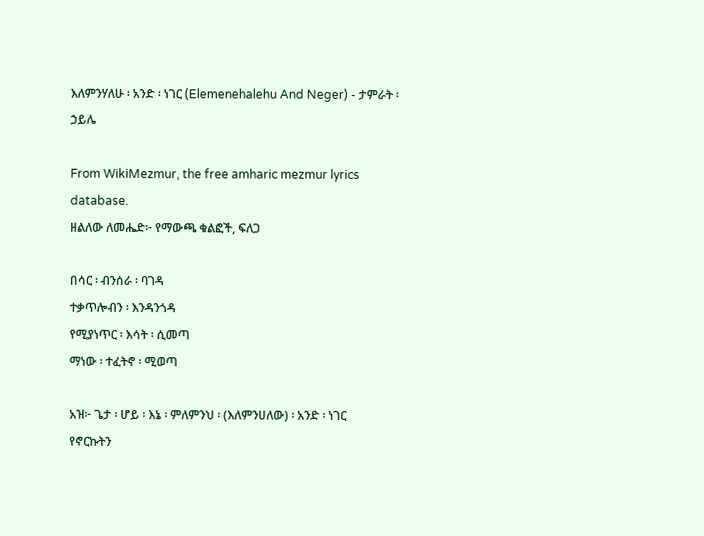እለምንሃለሁ ፡ አንድ ፡ ነገር (Elemenehalehu And Neger) - ታምራት ፡ ኃይሌ

From WikiMezmur, the free amharic mezmur lyrics database.
ዘልለው ለመሔድ፦ የማውጫ ቁልፎች, ፍለጋ

በሳር ፡ ብንሰራ ፡ ባገዳ
ተቃጥሎብን ፡ እንዳንጎዳ
የሚያነጥር ፡ እሳት ፡ ሲመጣ
ማነው ፡ ተፈትኖ ፡ ሚወጣ

አዝ፦ ጌታ ፡ ሆይ ፡ እኔ ፡ ምለምንህ ፡ (እለምንሀለው) ፡ አንድ ፡ ነገር
የኖርኩትን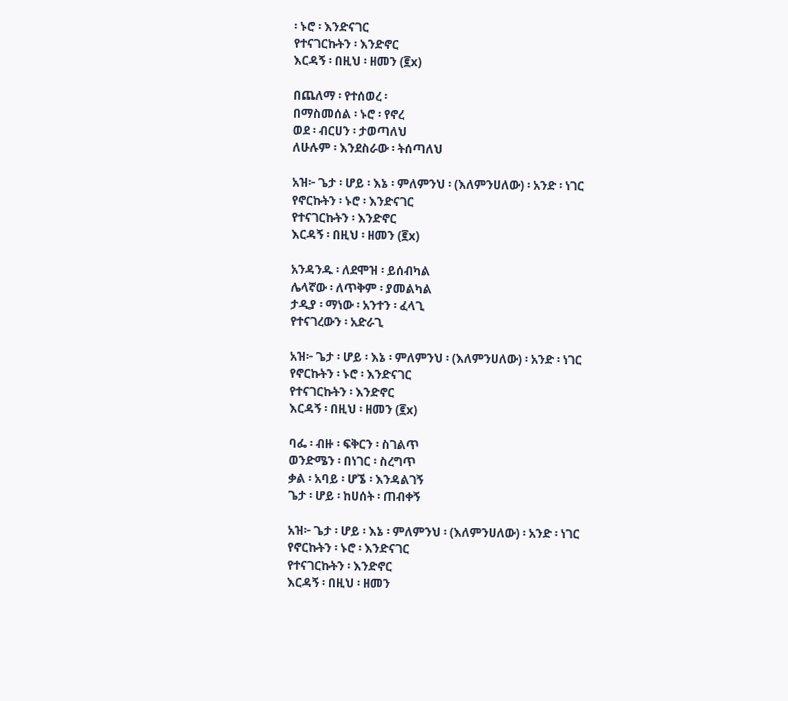፡ ኑሮ ፡ እንድናገር
የተናገርኩትን ፡ እንድኖር
እርዳኝ ፡ በዚህ ፡ ዘመን (፪x)

በጨለማ ፡ የተሰወረ ፡
በማስመሰል ፡ ኑሮ ፡ የኖረ
ወደ ፡ ብርሀን ፡ ታወጣለህ
ለሁሉም ፡ እንደስራው ፡ ትሰጣለህ

አዝ፦ ጌታ ፡ ሆይ ፡ እኔ ፡ ምለምንህ ፡ (እለምንሀለው) ፡ አንድ ፡ ነገር
የኖርኩትን ፡ ኑሮ ፡ እንድናገር
የተናገርኩትን ፡ እንድኖር
እርዳኝ ፡ በዚህ ፡ ዘመን (፪x)

አንዳንዱ ፡ ለደሞዝ ፡ ይሰብካል
ሌላኛው ፡ ለጥቅም ፡ ያመልካል
ታዲያ ፡ ማነው ፡ አንተን ፡ ፈላጊ
የተናገረውን ፡ አድራጊ

አዝ፦ ጌታ ፡ ሆይ ፡ እኔ ፡ ምለምንህ ፡ (እለምንሀለው) ፡ አንድ ፡ ነገር
የኖርኩትን ፡ ኑሮ ፡ እንድናገር
የተናገርኩትን ፡ እንድኖር
እርዳኝ ፡ በዚህ ፡ ዘመን (፪x)

ባፌ ፡ ብዙ ፡ ፍቅርን ፡ ስገልጥ
ወንድሜን ፡ በነገር ፡ ስረግጥ
ቃል ፡ አባይ ፡ ሆኜ ፡ እንዳልገኝ
ጌታ ፡ ሆይ ፡ ከሀሰት ፡ ጠብቀኝ

አዝ፦ ጌታ ፡ ሆይ ፡ እኔ ፡ ምለምንህ ፡ (እለምንሀለው) ፡ አንድ ፡ ነገር
የኖርኩትን ፡ ኑሮ ፡ እንድናገር
የተናገርኩትን ፡ እንድኖር
እርዳኝ ፡ በዚህ ፡ ዘመን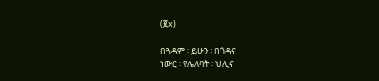(፪x)

በጓዳም ፡ ይሁን ፡ በጎዳና
ነውር ፡ የሌለባት ፡ ህሊና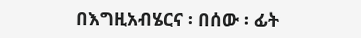በእግዚአብሄርና ፡ በሰው ፡ ፊት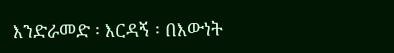እንድራመድ ፡ እርዳኝ ፡ በእውነት